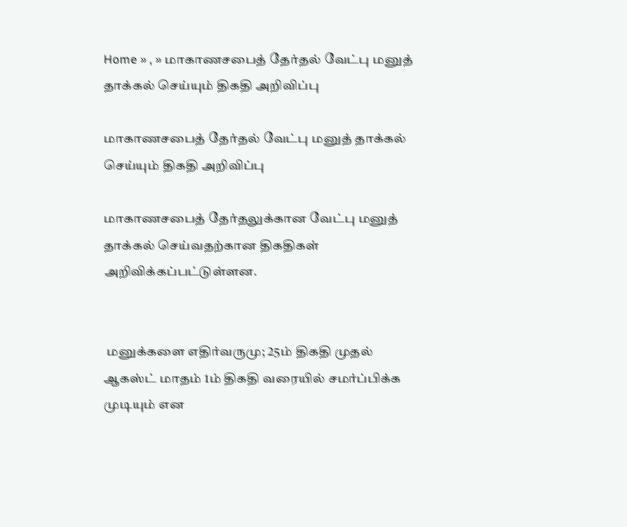Home » , » மாகாணசபைத் தேர்தல் வேட்பு மனுத் தாக்கல் செய்யும் திகதி அறிவிப்பு

மாகாணசபைத் தேர்தல் வேட்பு மனுத் தாக்கல் செய்யும் திகதி அறிவிப்பு

மாகாணசபைத் தேர்தலுக்கான வேட்பு மனுத் தாக்கல் செய்வதற்கான திகதிகள் அறிவிக்கப்பட்டுள்ளன.


 மனுக்களை எதிர்வருமு; 25ம் திகதி முதல் ஆகஸ்ட் மாதம் 1ம் திகதி வரையில் சமர்ப்பிக்க முடியும் என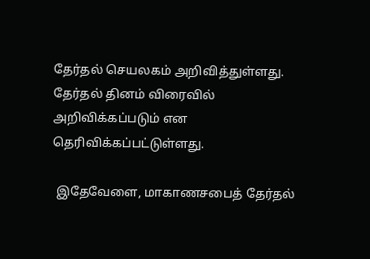தேர்தல் செயலகம் அறிவித்துள்ளது. தேர்தல் தினம் விரைவில் அறிவிக்கப்படும் என தெரிவிக்கப்பட்டுள்ளது.

 இதேவேளை, மாகாணசபைத் தேர்தல்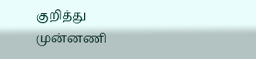குறித்து முன்னணி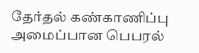தேர்தல் கண்காணிப்பு அமைப்பான பெபரல்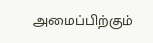அமைப்பிற்கும்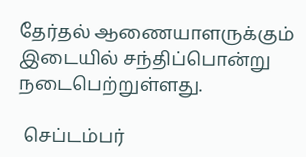தேர்தல் ஆணையாளருக்கும் இடையில் சந்திப்பொன்று நடைபெற்றுள்ளது.

 செப்டம்பர்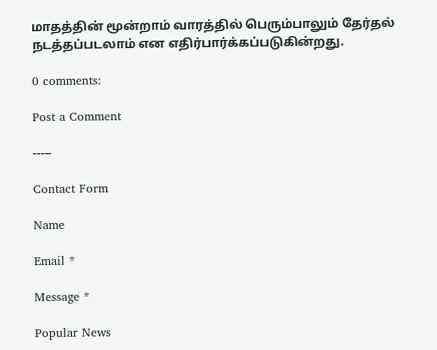மாதத்தின் மூன்றாம் வாரத்தில் பெரும்பாலும் தேர்தல் நடத்தப்படலாம் என எதிர்பார்க்கப்படுகின்றது.

0 comments:

Post a Comment

-----

Contact Form

Name

Email *

Message *

Popular News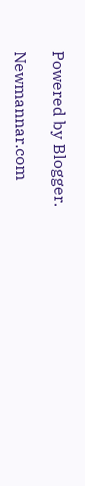Powered by Blogger.

Newmannar.com